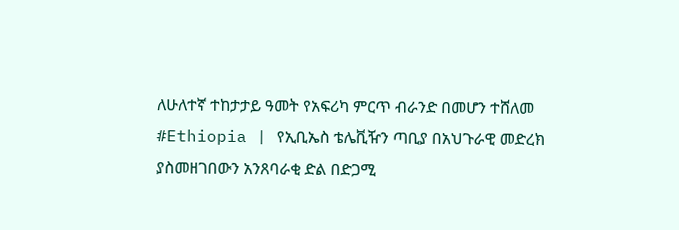ለሁለተኛ ተከታታይ ዓመት የአፍሪካ ምርጥ ብራንድ በመሆን ተሸለመ
#Ethiopia | የኢቢኤስ ቴሌቪዥን ጣቢያ በአህጉራዊ መድረክ ያስመዘገበውን አንጸባራቂ ድል በድጋሚ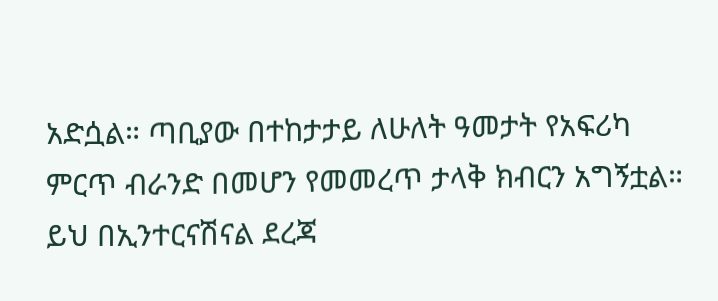አድሷል። ጣቢያው በተከታታይ ለሁለት ዓመታት የአፍሪካ ምርጥ ብራንድ በመሆን የመመረጥ ታላቅ ክብርን አግኝቷል።
ይህ በኢንተርናሽናል ደረጃ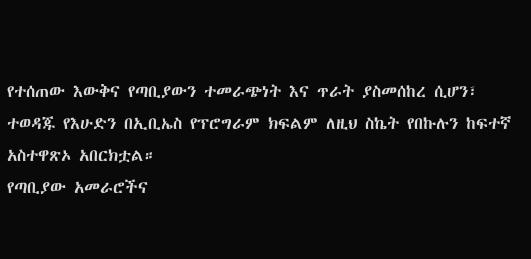የተሰጠው እውቅና የጣቢያውን ተመራጭነት እና ጥራት ያስመሰከረ ሲሆን፣ ተወዳጁ የእሁድን በኢቢኤስ የፕሮግራም ክፍልም ለዚህ ስኬት የበኩሉን ከፍተኛ አስተዋጽኦ አበርክቷል።
የጣቢያው አመራሮችና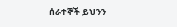ሰራተኞች ይህንን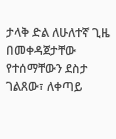ታላቅ ድል ለሁለተኛ ጊዜ በመቀዳጀታቸው የተሰማቸውን ደስታ ገልጸው፣ ለቀጣይ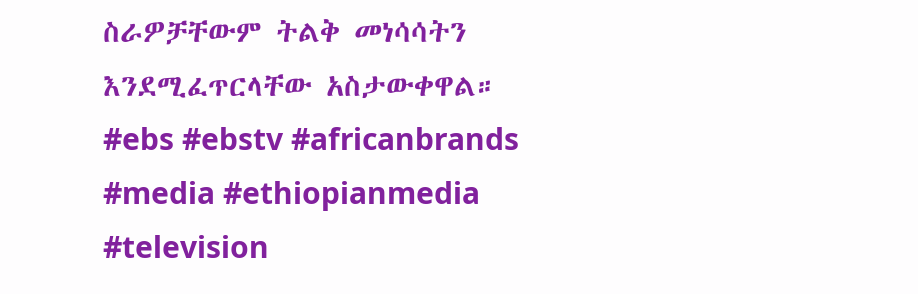ስራዎቻቸውም ትልቅ መነሳሳትን እንደሚፈጥርላቸው አስታውቀዋል።
#ebs #ebstv #africanbrands #media #ethiopianmedia #television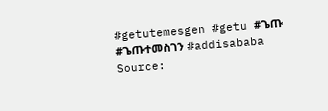#getutemesgen #getu #ጌጡ #ጌጡተመስገን #addisababa
Source: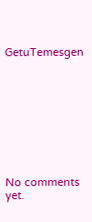GetuTemesgen









No comments yet.